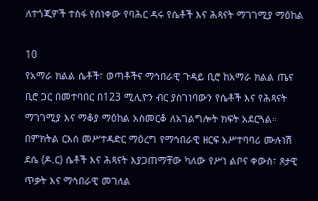ለተጎጂዎች ተስፋ የሰነቀው የባሕር ዳሩ የሴቶች እና ሕጻናት ማገገሚያ ማዕከል

10
የአማራ ክልል ሴቶች፣ ወጣቶችና ማኅበራዊ ጉዳይ ቢሮ ከአማራ ክልል ጤና ቢሮ ጋር በመተባበር በ123 ሚሊዮን ብር ያስገነባውን የሴቶች እና የሕጻናት ማገገሚያ እና ማቆያ ማዕከል አስመርቆ ለአገልግሎት ክፍት አደርጓል።
በምክትል ርእሰ መሥተዳድር ማዕረግ የማኅበራዊ ዘርፍ አሥተባባሪ ሙሉነሽ ደሴ (ዶ.ር) ሴቶች እና ሕጻናት እያጋጠማቸው ካለው የሥነ ልቦና ቀውስ፣ ጾታዊ ጥቃት እና ማኅበራዊ መገለል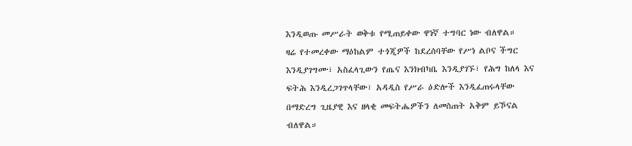እንዲወጡ መሥራት ወቅቱ የሚጠይቀው ዋነኛ ተግባር ነው ብለዋል።
ዛሬ የተመረቀው ማዕከልም ተጎጂዎች ከደረሰባቸው የሥነ ልቦና ችግር እንዲያገግሙ፣ አስፈላጊውን የጤና እንክብካቤ እንዲያገኙ፣ የሕግ ከለላ እና ፍትሕ እንዲረጋገጥላቸው፣ አዳዲስ የሥራ ዕድሎች እንዲፈጠሩላቸው በማድረግ ጊዜያዊ እና ዘላቂ መፍትሔዎችን ለመስጠት አቅም ይኾናል ብለዋል።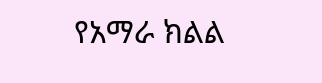የአማራ ክልል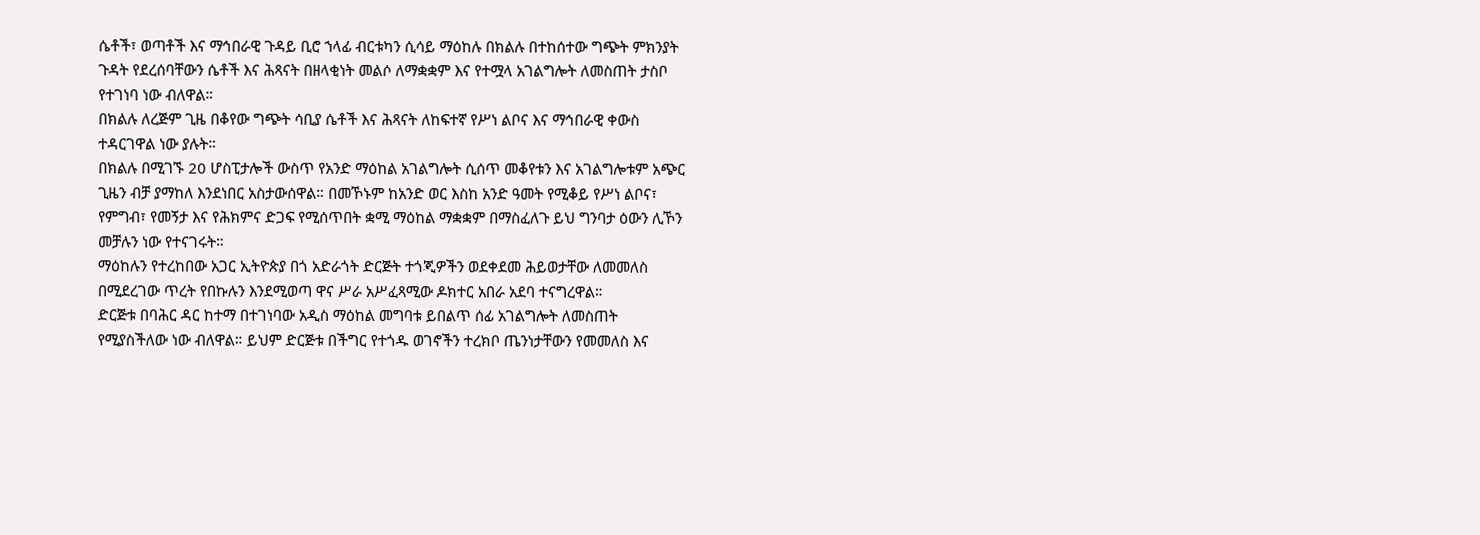ሴቶች፣ ወጣቶች እና ማኅበራዊ ጉዳይ ቢሮ ኀላፊ ብርቱካን ሲሳይ ማዕከሉ በክልሉ በተከሰተው ግጭት ምክንያት ጉዳት የደረሰባቸውን ሴቶች እና ሕጻናት በዘላቂነት መልሶ ለማቋቋም እና የተሟላ አገልግሎት ለመስጠት ታስቦ የተገነባ ነው ብለዋል።
በክልሉ ለረጅም ጊዜ በቆየው ግጭት ሳቢያ ሴቶች እና ሕጻናት ለከፍተኛ የሥነ ልቦና እና ማኅበራዊ ቀውስ ተዳርገዋል ነው ያሉት።
በክልሉ በሚገኙ 20 ሆስፒታሎች ውስጥ የአንድ ማዕከል አገልግሎት ሲሰጥ መቆየቱን እና አገልግሎቱም አጭር ጊዜን ብቻ ያማከለ እንደነበር አስታውሰዋል። በመኾኑም ከአንድ ወር እስከ አንድ ዓመት የሚቆይ የሥነ ልቦና፣ የምግብ፣ የመኝታ እና የሕክምና ድጋፍ የሚሰጥበት ቋሚ ማዕከል ማቋቋም በማስፈለጉ ይህ ግንባታ ዕውን ሊኾን መቻሉን ነው የተናገሩት።
ማዕከሉን የተረከበው አጋር ኢትዮጵያ በጎ አድራጎት ድርጅት ተጎጂዎችን ወደቀደመ ሕይወታቸው ለመመለስ በሚደረገው ጥረት የበኩሉን እንደሚወጣ ዋና ሥራ አሥፈጻሚው ዶክተር አበራ አደባ ተናግረዋል።
ድርጅቱ በባሕር ዳር ከተማ በተገነባው አዲስ ማዕከል መግባቱ ይበልጥ ሰፊ አገልግሎት ለመስጠት የሚያስችለው ነው ብለዋል። ይህም ድርጅቱ በችግር የተጎዱ ወገኖችን ተረክቦ ጤንነታቸውን የመመለስ እና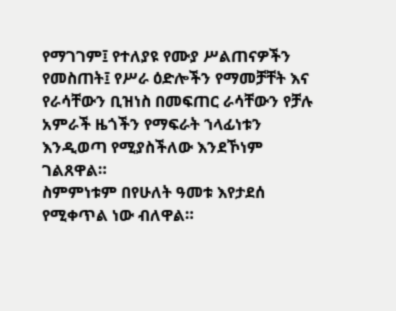የማገገም፤ የተለያዩ የሙያ ሥልጠናዎችን የመስጠት፤ የሥራ ዕድሎችን የማመቻቸት እና የራሳቸውን ቢዝነስ በመፍጠር ራሳቸውን የቻሉ አምራች ዜጎችን የማፍራት ኀላፊነቱን እንዲወጣ የሚያስችለው እንደኾነም ገልጸዋል።
ስምምነቱም በየሁለት ዓመቱ እየታደሰ የሚቀጥል ነው ብለዋል።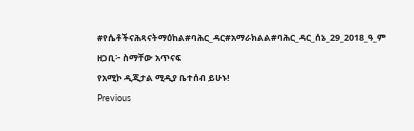#የሴቶችናሕጻናትማዕከል#ባሕር_ዳር#አማራክልል#ባሕር_ዳር_ሰኔ_29_2018_ዓ_ም
ዘጋቢ፦ ስማቸው አጥናፍ
የአሚኮ ዲጂታል ሚዲያ ቤተሰብ ይሁኑ!
Previous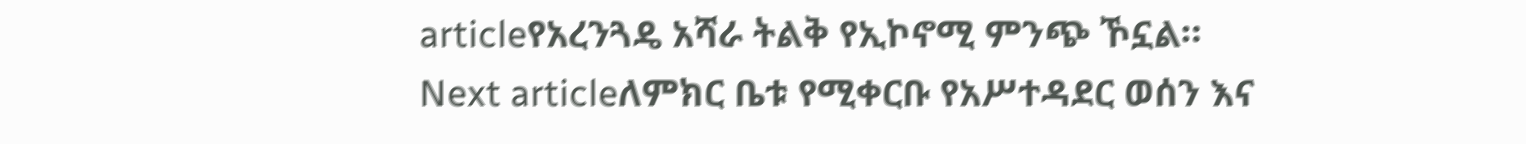articleየአረንጓዴ አሻራ ትልቅ የኢኮኖሚ ምንጭ ኾኗል።
Next articleለምክር ቤቱ የሚቀርቡ የአሥተዳደር ወሰን እና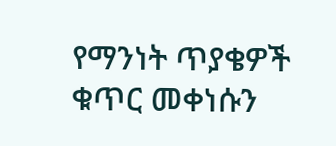የማንነት ጥያቄዎች ቁጥር መቀነሱን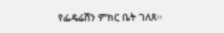የፌዴሬሽን ምክር ቤት ገለጸ።